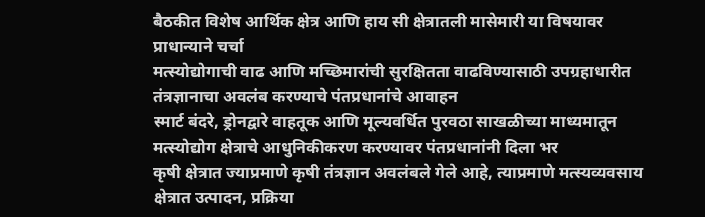बैठकीत विशेष आर्थिक क्षेत्र आणि हाय सी क्षेत्रातली मासेमारी या विषयावर प्राधान्याने चर्चा
मत्स्योद्योगाची वाढ आणि मच्छिमारांची सुरक्षितता वाढविण्यासाठी उपग्रहाधारीत तंत्रज्ञानाचा अवलंब करण्याचे पंतप्रधानांचे आवाहन
स्मार्ट बंदरे, ड्रोनद्वारे वाहतूक आणि मूल्यवर्धित पुरवठा साखळीच्या माध्यमातून मत्स्योद्योग क्षेत्राचे आधुनिकीकरण करण्यावर पंतप्रधानांनी दिला भर
कृषी क्षेत्रात ज्याप्रमाणे कृषी तंत्रज्ञान अवलंबले गेले आहे, त्याप्रमाणे मत्स्यव्यवसाय क्षेत्रात उत्पादन, प्रक्रिया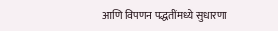आणि विपणन पद्धतींमध्ये सुधारणा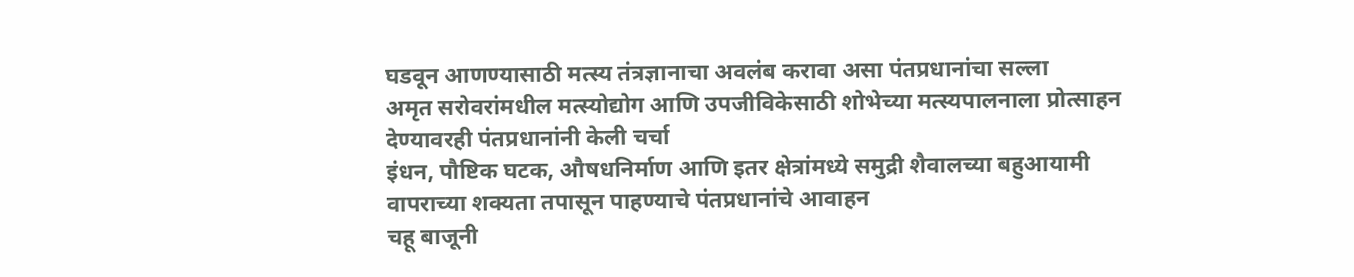घडवून आणण्यासाठी मत्स्य तंत्रज्ञानाचा अवलंब करावा असा पंतप्रधानांचा सल्ला
अमृत सरोवरांमधील मत्स्योद्योग आणि उपजीविकेसाठी शोभेच्या मत्स्यपालनाला प्रोत्साहन देण्यावरही पंतप्रधानांनी केली चर्चा
इंधन, पौष्टिक घटक, औषधनिर्माण आणि इतर क्षेत्रांमध्ये समुद्री शैवालच्या बहुआयामी वापराच्या शक्यता तपासून पाहण्याचे पंतप्रधानांचे आवाहन
चहू बाजूनी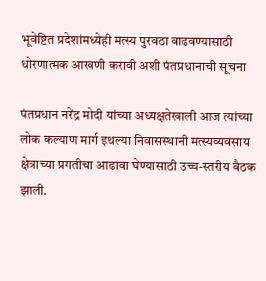भूवेष्टित प्रदेशांमध्येही मत्स्य पुरवठा वाढवण्यासाठी धोरणात्मक आखणी करावी अशी पंतप्रधानाची सूचना

पंतप्रधान नरेंद्र मोदी यांच्या अध्यक्षतेखाली आज त्यांच्या लोक कल्याण मार्ग इथल्या निवासस्थानी मत्स्यव्यवसाय क्षेत्राच्या प्रगतीचा आढावा घेण्यासाठी उच्च-स्तरीय बैठक झाली.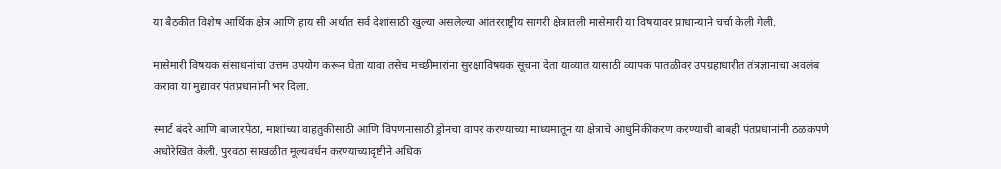या बैठकीत विशेष आर्थिक क्षेत्र आणि हाय सी अर्थात सर्व देशांसाठी खुल्या असलेल्या आंतरराष्ट्रीय सागरी क्षेत्रातली मासेमारी या विषयावर प्राधान्याने चर्चा केली गेली.

मासेमारी विषयक संसाधनांचा उत्तम उपयोग करून घेता यावा तसेच मच्छीमारांना सुरक्षाविषयक सूचना देता याव्यात यासाठी व्यापक पातळीवर उपग्रहाधारीत तंत्रज्ञानाचा अवलंब करावा या मुद्यावर पंतप्रधानांनी भर दिला.

स्मार्ट बंदरे आणि बाजारपेठा, माशांच्या वाहतुकीसाठी आणि विपणनासाठी ड्रोनचा वापर करण्याच्या माध्यमातून या क्षेत्राचे आधुनिकीकरण करण्याची बाबही पंतप्रधानांनी ठळकपणे अधोरेखित केली. पुरवठा साखळीत मूल्यवर्धन करण्याच्यादृष्टीने अधिक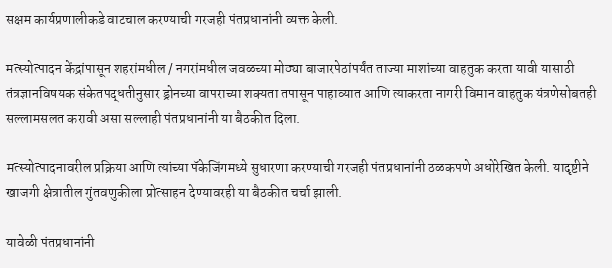सक्षम कार्यप्रणालीकडे वाटचाल करण्याची गरजही पंतप्रधानांनी व्यक्त केली.

मत्स्योत्पादन केंद्रांपासून शहरांमधील / नगरांमधील जवळच्या मोठ्या बाजारपेठांपर्यंत ताज्या माशांच्या वाहतुक करता यावी यासाठी तंत्रज्ञानविषयक संकेतपद्धतीनुसार ड्रोनच्या वापराच्या शक्यता तपासून पाहाव्यात आणि त्याकरता नागरी विमान वाहतुक यंत्रणेसोबतही सल्लामसलत करावी असा सल्लाही पंतप्रधानांनी या बैठकीत दिला.

मत्स्योत्पादनावरील प्रक्रिया आणि त्यांच्या पॅकेजिंगमध्ये सुधारणा करण्याची गरजही पंतप्रधानांनी ठळकपणे अधोरेखित केली. यादृष्टीने खाजगी क्षेत्रातील गुंतवणुकीला प्रोत्साहन देण्यावरही या बैठकीत चर्चा झाली.

यावेळी पंतप्रधानांनी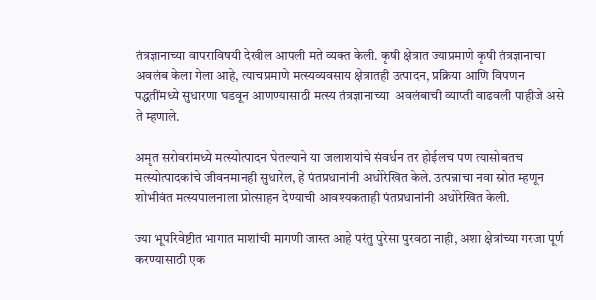तंत्रज्ञानाच्या वापराविषयी देखील आपली मते व्यक्त केली. कृषी क्षेत्रात ज्याप्रमाणे कृषी तंत्रज्ञानाचा अवलंब केला गेला आहे, त्याचप्रमाणे मत्स्यव्यवसाय क्षेत्रातही उत्पादन, प्रक्रिया आणि विपणन पद्धतींमध्ये सुधारणा घडवून आणण्यासाठी मत्स्य तंत्रज्ञानाच्या  अवलंबाची व्याप्ती वाढवली पाहीजे असे ते म्हणाले.

अमृत सरोवरांमध्ये मत्स्योत्पादन घेतल्याने या जलाशयांचे संवर्धन तर होईलच पण त्यासोबतच मत्स्योत्पादकांचे जीवनमानही सुधारेल, हे पंतप्रधानांनी अधोरेखित केले. उत्पन्नाचा नवा स्रोत म्हणून शोभीवंत मत्स्यपालनाला प्रोत्साहन देण्याची आवश्यकताही पंतप्रधानांनी अधोरेखित केली.

ज्या भूपरिवेष्टीत भागात माशांची मागणी जास्त आहे परंतु पुरेसा पुरवठा नाही, अशा क्षेत्रांच्या गरजा पूर्ण करण्यासाठी एक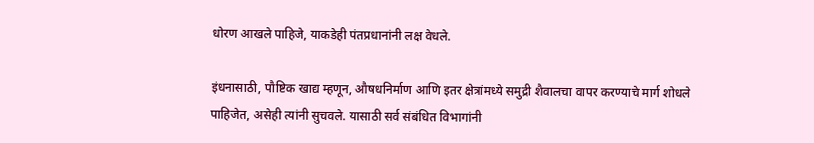धोरण आखले पाहिजे, याकडेही पंतप्रधानांनी लक्ष वेधले.

इंधनासाठी, पौष्टिक खाद्य म्हणून, औषधनिर्माण आणि इतर क्षेत्रांमध्ये समुद्री शैवालचा वापर करण्याचे मार्ग शोधले पाहिजेत, असेही त्यांनी सुचवले. यासाठी सर्व संबंधित विभागांनी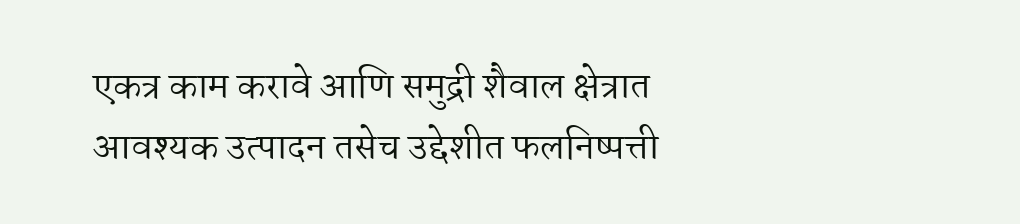एकत्र काम करावे आणि समुद्री शैवाल क्षेत्रात आवश्यक उत्पादन तसेच उद्देशीत फलनिष्पत्ती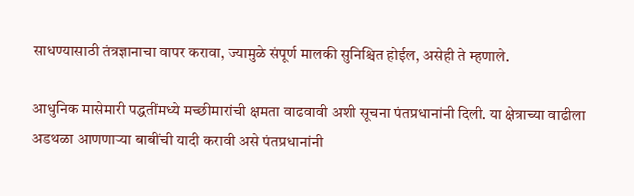साधण्यासाठी तंत्रज्ञानाचा वापर करावा, ज्यामुळे संपूर्ण मालकी सुनिश्चित होईल, असेही ते म्हणाले.

आधुनिक मासेमारी पद्धतींमध्ये मच्छीमारांची क्षमता वाढवावी अशी सूचना पंतप्रधानांनी दिली. या क्षेत्राच्या वाढीला अडथळा आणणाऱ्या बाबींची यादी करावी असे पंतप्रधानांनी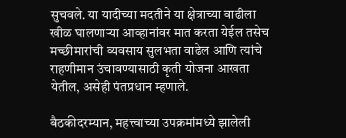सुचवले. या यादीच्या मदतीने या क्षेत्राच्या वाढीला खीळ घालणाऱ्या आव्हानांवर मात करता येईल तसेच मच्छीमारांची व्यवसाय सुलभता वाढेल आणि त्यांचे राहणीमान उंचावण्यासाठी कृती योजना आखता येतील, असेही पंतप्रधान म्हणाले.

बैठकीदरम्यान, महत्त्वाच्या उपक्रमांमध्ये झालेली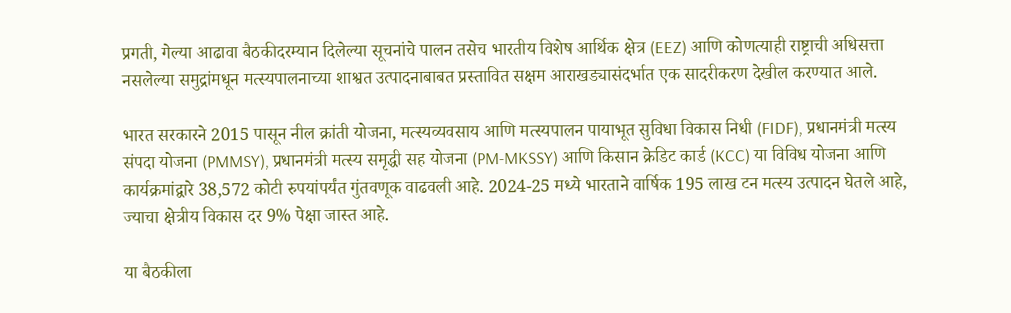प्रगती, गेल्या आढावा बैठकीदरम्यान दिलेल्या सूचनांचे पालन तसेच भारतीय विशेष आर्थिक क्षेत्र (EEZ) आणि कोणत्याही राष्ट्राची अधिसत्ता नसलेल्या समुद्रांमधून मत्स्यपालनाच्या शाश्वत उत्पादनाबाबत प्रस्तावित सक्षम आराखड्यासंदर्भात एक सादरीकरण देखील करण्यात आले.

भारत सरकारने 2015 पासून नील क्रांती योजना, मत्स्यव्यवसाय आणि मत्स्यपालन पायाभूत सुविधा विकास निधी (FIDF), प्रधानमंत्री मत्स्य संपदा योजना (PMMSY), प्रधानमंत्री मत्स्य समृद्धी सह योजना (PM-MKSSY) आणि किसान क्रेडिट कार्ड (KCC) या विविध योजना आणि कार्यक्रमांद्वारे 38,572 कोटी रुपयांपर्यंत गुंतवणूक वाढवली आहे. 2024-25 मध्ये भारताने वार्षिक 195 लाख टन मत्स्य उत्पादन घेतले आहे, ज्याचा क्षेत्रीय विकास दर 9% पेक्षा जास्त आहे.

या बैठकीला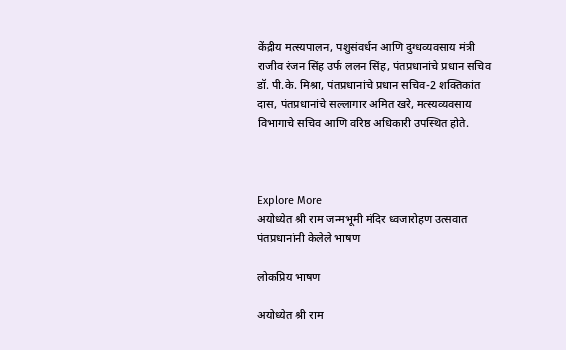केंद्रीय मत्स्यपालन, पशुसंवर्धन आणि दुग्धव्यवसाय मंत्री राजीव रंजन सिंह उर्फ ललन सिंह, पंतप्रधानांचे प्रधान सचिव डॉ. पी.के. मिश्रा, पंतप्रधानांचे प्रधान सचिव-2 शक्तिकांत दास, पंतप्रधानांचे सल्लागार अमित खरे, मत्स्यव्यवसाय विभागाचे सचिव आणि वरिष्ठ अधिकारी उपस्थित होते.



Explore More
अयोध्येत श्री राम जन्मभूमी मंदिर ध्वजारोहण उत्सवात पंतप्रधानांनी केलेले भाषण

लोकप्रिय भाषण

अयोध्येत श्री राम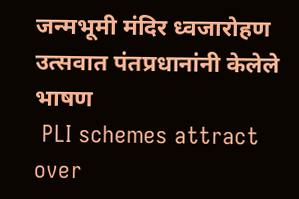जन्मभूमी मंदिर ध्वजारोहण उत्सवात पंतप्रधानांनी केलेले भाषण
 PLI schemes attract over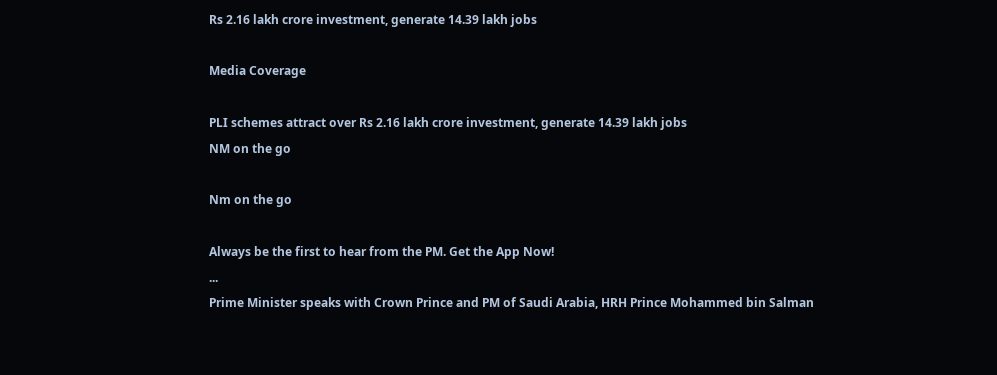Rs 2.16 lakh crore investment, generate 14.39 lakh jobs

Media Coverage

PLI schemes attract over Rs 2.16 lakh crore investment, generate 14.39 lakh jobs
NM on the go

Nm on the go

Always be the first to hear from the PM. Get the App Now!
...
Prime Minister speaks with Crown Prince and PM of Saudi Arabia, HRH Prince Mohammed bin Salman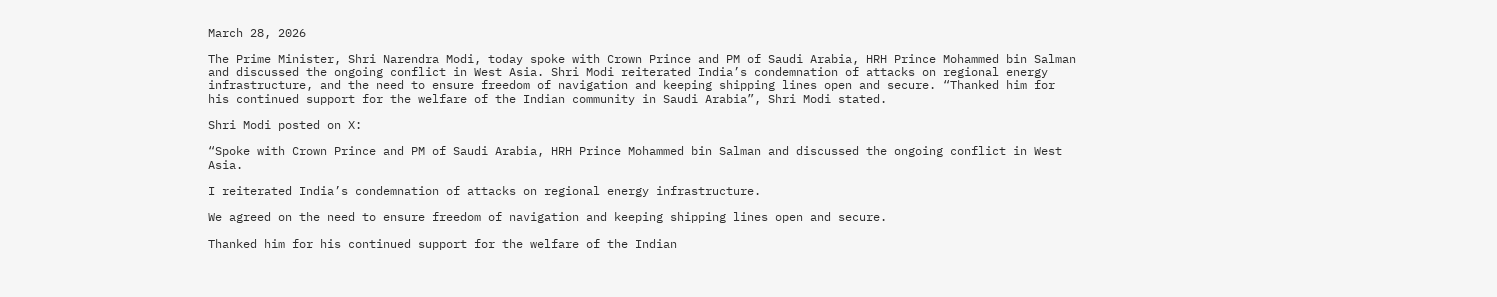March 28, 2026

The Prime Minister, Shri Narendra Modi, today spoke with Crown Prince and PM of Saudi Arabia, HRH Prince Mohammed bin Salman and discussed the ongoing conflict in West Asia. Shri Modi reiterated India’s condemnation of attacks on regional energy infrastructure, and the need to ensure freedom of navigation and keeping shipping lines open and secure. “Thanked him for his continued support for the welfare of the Indian community in Saudi Arabia”, Shri Modi stated.

Shri Modi posted on X:

“Spoke with Crown Prince and PM of Saudi Arabia, HRH Prince Mohammed bin Salman and discussed the ongoing conflict in West Asia.

I reiterated India’s condemnation of attacks on regional energy infrastructure.

We agreed on the need to ensure freedom of navigation and keeping shipping lines open and secure.

Thanked him for his continued support for the welfare of the Indian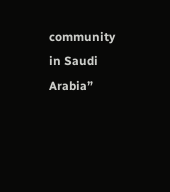community in Saudi Arabia”